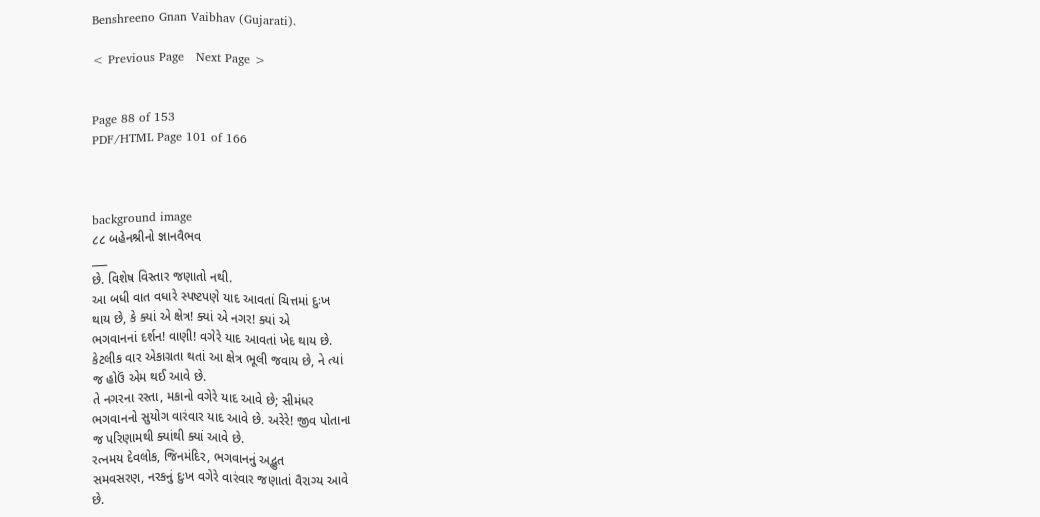Benshreeno Gnan Vaibhav (Gujarati).

< Previous Page   Next Page >


Page 88 of 153
PDF/HTML Page 101 of 166



background image
૮૮ બહેનશ્રીનો જ્ઞાનવૈભવ
___
છે. વિશેષ વિસ્તાર જણાતો નથી.
આ બધી વાત વધારે સ્પષ્ટપણે યાદ આવતાં ચિત્તમાં દુઃખ
થાય છે, કે ક્યાં એ ક્ષેત્ર! ક્યાં એ નગર! ક્યાં એ
ભગવાનનાં દર્શન! વાણી! વગેરે યાદ આવતાં ખેદ થાય છે.
કેટલીક વાર એકાગ્રતા થતાં આ ક્ષેત્ર ભૂલી જવાય છે, ને ત્યાં
જ હોઉં એમ થઈ આવે છે.
તે નગરના રસ્તા, મકાનો વગેરે યાદ આવે છે; સીમંધર
ભગવાનનો સુયોગ વારંવાર યાદ આવે છે. અરેરે! જીવ પોતાના
જ પરિણામથી ક્યાંથી ક્યાં આવે છે.
રત્નમય દેવલોક, જિનમંદિર, ભગવાનનું અદ્ભુત
સમવસરણ, નરકનું દુઃખ વગેરે વારંવાર જણાતાં વૈરાગ્ય આવે
છે.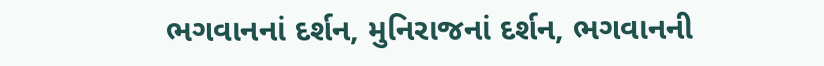ભગવાનનાં દર્શન, મુનિરાજનાં દર્શન, ભગવાનની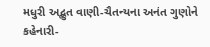મધુરી અદ્ભુત વાણી-ચૈતન્યના અનંત ગુણોને કહેનારી-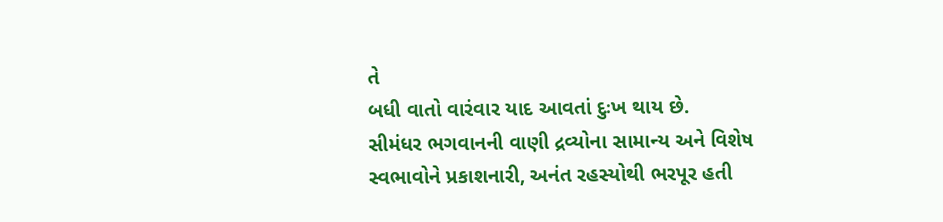તે
બધી વાતો વારંવાર યાદ આવતાં દુઃખ થાય છે.
સીમંધર ભગવાનની વાણી દ્રવ્યોના સામાન્ય અને વિશેષ
સ્વભાવોને પ્રકાશનારી, અનંત રહસ્યોથી ભરપૂર હતી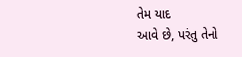તેમ યાદ
આવે છે, પરંતુ તેનો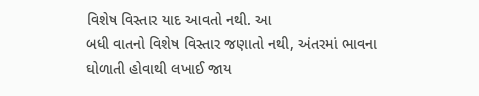વિશેષ વિસ્તાર યાદ આવતો નથી. આ
બધી વાતનો વિશેષ વિસ્તાર જણાતો નથી, અંતરમાં ભાવના
ઘોળાતી હોવાથી લખાઈ જાય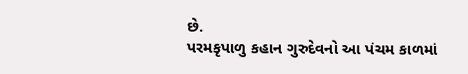છે.
પરમકૃપાળુ કહાન ગુરુદેવનો આ પંચમ કાળમાં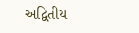અદ્વિતીય